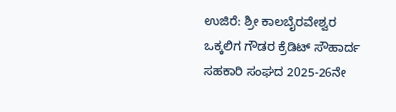ಉಜಿರೆ: ಶ್ರೀ ಕಾಲಬೈರವೇಶ್ವರ ಒಕ್ಕಲಿಗ ಗೌಡರ ಕ್ರೆಡಿಟ್ ಸೌಹಾರ್ದ ಸಹಕಾರಿ ಸಂಘದ 2025-26ನೇ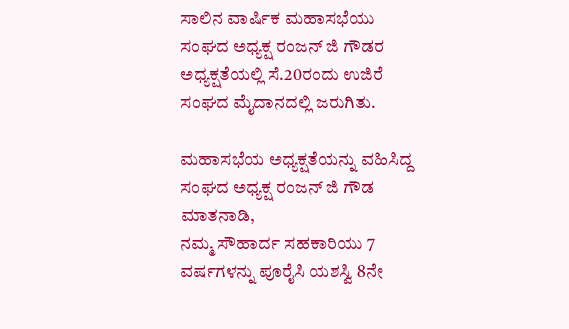ಸಾಲಿನ ವಾರ್ಷಿಕ ಮಹಾಸಭೆಯು ಸಂಘದ ಅಧ್ಯಕ್ಷ ರಂಜನ್ ಜಿ ಗೌಡರ ಅಧ್ಯಕ್ಷತೆಯಲ್ಲಿ ಸೆ.20ರಂದು ಉಜಿರೆ ಸಂಘದ ಮೈದಾನದಲ್ಲಿ ಜರುಗಿತು.

ಮಹಾಸಭೆಯ ಅಧ್ಯಕ್ಷತೆಯನ್ನು ವಹಿಸಿದ್ದ ಸಂಘದ ಅಧ್ಯಕ್ಷ ರಂಜನ್ ಜಿ ಗೌಡ ಮಾತನಾಡಿ,
ನಮ್ಮ ಸೌಹಾರ್ದ ಸಹಕಾರಿಯು 7 ವರ್ಷಗಳನ್ನು ಪೂರೈಸಿ ಯಶಸ್ವಿ 8ನೇ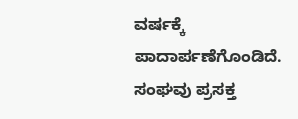ವರ್ಷಕ್ಕೆ ಪಾದಾರ್ಪಣೆಗೊಂಡಿದೆ. ಸಂಘವು ಪ್ರಸಕ್ತ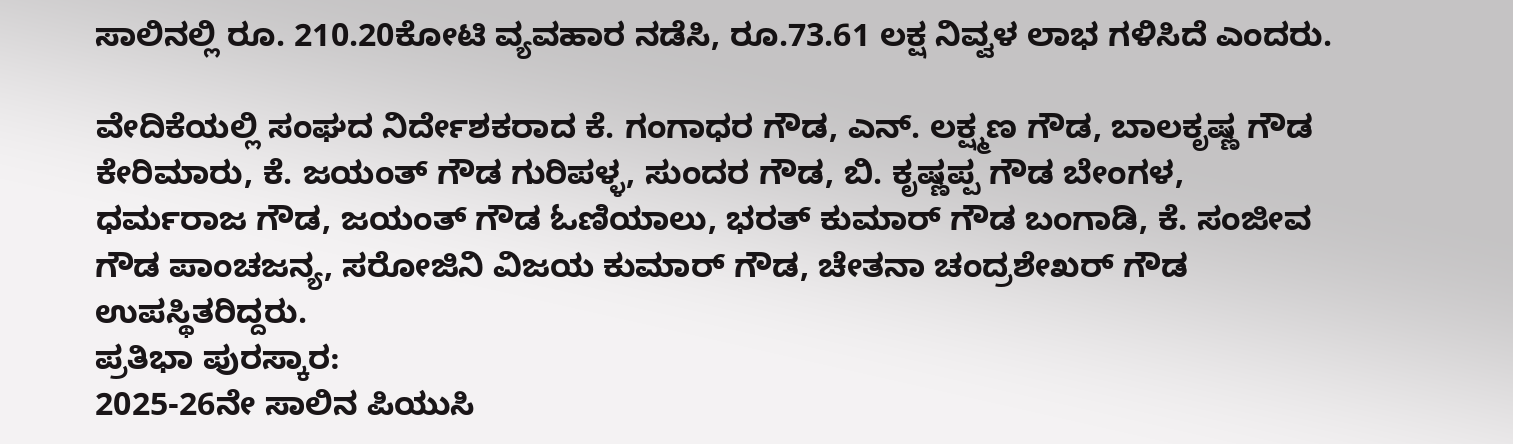ಸಾಲಿನಲ್ಲಿ ರೂ. 210.20ಕೋಟಿ ವ್ಯವಹಾರ ನಡೆಸಿ, ರೂ.73.61 ಲಕ್ಷ ನಿವ್ವಳ ಲಾಭ ಗಳಿಸಿದೆ ಎಂದರು.

ವೇದಿಕೆಯಲ್ಲಿ ಸಂಘದ ನಿರ್ದೇಶಕರಾದ ಕೆ. ಗಂಗಾಧರ ಗೌಡ, ಎನ್. ಲಕ್ಷ್ಮಣ ಗೌಡ, ಬಾಲಕೃಷ್ಣ ಗೌಡ ಕೇರಿಮಾರು, ಕೆ. ಜಯಂತ್ ಗೌಡ ಗುರಿಪಳ್ಳ, ಸುಂದರ ಗೌಡ, ಬಿ. ಕೃಷ್ಣಪ್ಪ ಗೌಡ ಬೇಂಗಳ, ಧರ್ಮರಾಜ ಗೌಡ, ಜಯಂತ್ ಗೌಡ ಓಣಿಯಾಲು, ಭರತ್ ಕುಮಾರ್ ಗೌಡ ಬಂಗಾಡಿ, ಕೆ. ಸಂಜೀವ ಗೌಡ ಪಾಂಚಜನ್ಯ, ಸರೋಜಿನಿ ವಿಜಯ ಕುಮಾರ್ ಗೌಡ, ಚೇತನಾ ಚಂದ್ರಶೇಖರ್ ಗೌಡ ಉಪಸ್ಥಿತರಿದ್ದರು.
ಪ್ರತಿಭಾ ಪುರಸ್ಕಾರ:
2025-26ನೇ ಸಾಲಿನ ಪಿಯುಸಿ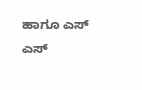ಹಾಗೂ ಎಸ್ ಎಸ್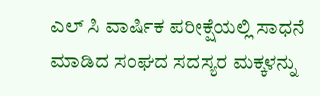ಎಲ್ ಸಿ ವಾರ್ಷಿಕ ಪರೀಕ್ಷೆಯಲ್ಲಿ ಸಾಧನೆ ಮಾಡಿದ ಸಂಘದ ಸದಸ್ಯರ ಮಕ್ಕಳನ್ನು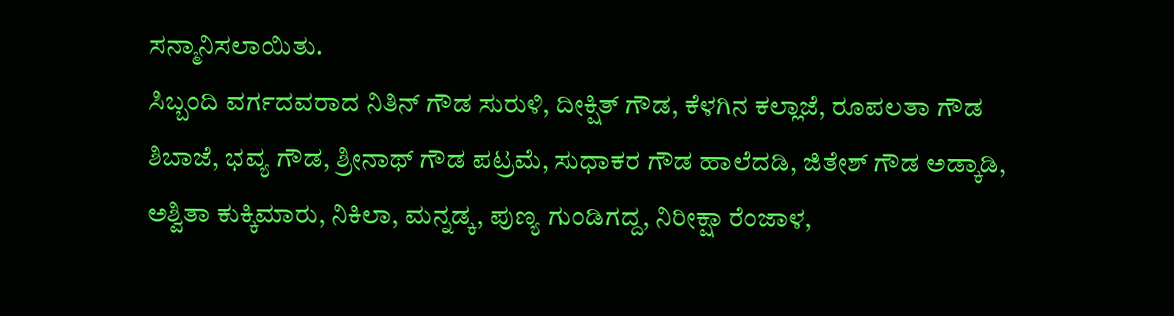ಸನ್ಮಾನಿಸಲಾಯಿತು.
ಸಿಬ್ಬಂದಿ ವರ್ಗದವರಾದ ನಿತಿನ್ ಗೌಡ ಸುರುಳಿ, ದೀಕ್ಷಿತ್ ಗೌಡ, ಕೆಳಗಿನ ಕಲ್ಲಾಜೆ, ರೂಪಲತಾ ಗೌಡ ಶಿಬಾಜೆ, ಭವ್ಯ ಗೌಡ, ಶ್ರೀನಾಥ್ ಗೌಡ ಪಟ್ರಮೆ, ಸುಧಾಕರ ಗೌಡ ಹಾಲೆದಡಿ, ಜಿತೇಶ್ ಗೌಡ ಅಡ್ಕಾಡಿ, ಅಶ್ವಿತಾ ಕುಕ್ಕಿಮಾರು, ನಿಕಿಲಾ, ಮನ್ನಡ್ಕ, ಪುಣ್ಯ ಗುಂಡಿಗದ್ದ, ನಿರೀಕ್ಷಾ ರೆಂಜಾಳ,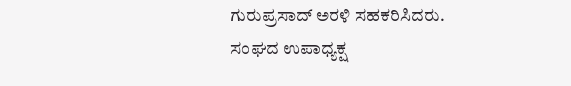ಗುರುಪ್ರಸಾದ್ ಅರಳಿ ಸಹಕರಿಸಿದರು.
ಸಂಘದ ಉಪಾಧ್ಯಕ್ಷ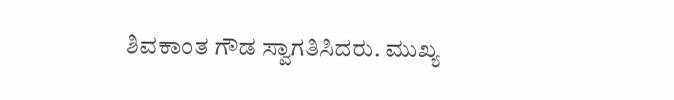ಶಿವಕಾಂತ ಗೌಡ ಸ್ವಾಗತಿಸಿದರು. ಮುಖ್ಯ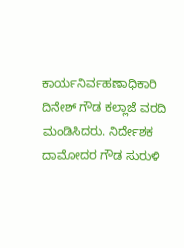ಕಾರ್ಯನಿರ್ವಹಣಾಧಿಕಾರಿ ದಿನೇಶ್ ಗೌಡ ಕಲ್ಲಾಜೆ ವರದಿ ಮಂಡಿಸಿದರು. ನಿರ್ದೇಶಕ ದಾಮೋದರ ಗೌಡ ಸುರುಳಿ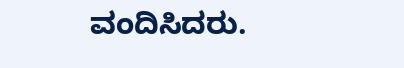ವಂದಿಸಿದರು.